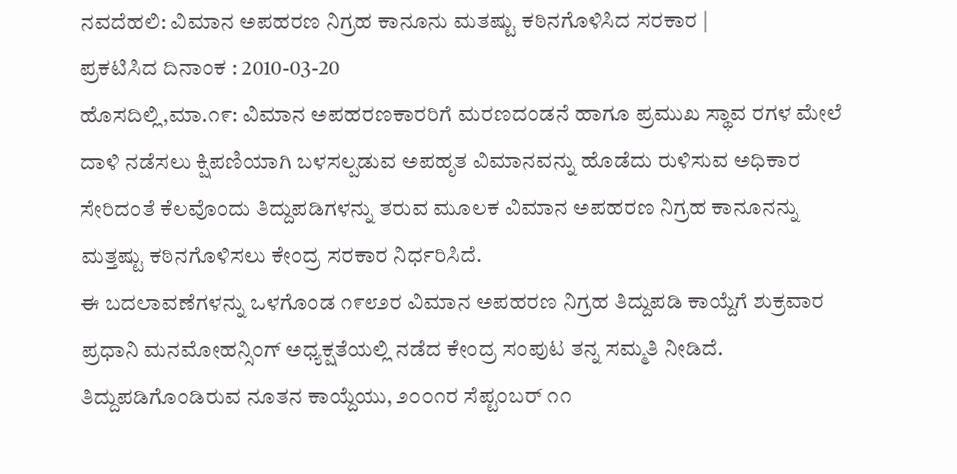ನವದೆಹಲಿ: ವಿಮಾನ ಅಪಹರಣ ನಿಗ್ರಹ ಕಾನೂನು ಮತಷ್ಟು ಕಠಿನಗೊಳಿಸಿದ ಸರಕಾರ |
ಪ್ರಕಟಿಸಿದ ದಿನಾಂಕ : 2010-03-20
ಹೊಸದಿಲ್ಲಿ,ಮಾ.೧೯: ವಿಮಾನ ಅಪಹರಣಕಾರರಿಗೆ ಮರಣದಂಡನೆ ಹಾಗೂ ಪ್ರಮುಖ ಸ್ಥಾವ ರಗಳ ಮೇಲೆ ದಾಳಿ ನಡೆಸಲು ಕ್ಷಿಪಣಿಯಾಗಿ ಬಳಸಲ್ಪಡುವ ಅಪಹೃತ ವಿಮಾನವನ್ನು ಹೊಡೆದು ರುಳಿಸುವ ಅಧಿಕಾರ ಸೇರಿದಂತೆ ಕೆಲವೊಂದು ತಿದ್ದುಪಡಿಗಳನ್ನು ತರುವ ಮೂಲಕ ವಿಮಾನ ಅಪಹರಣ ನಿಗ್ರಹ ಕಾನೂನನ್ನು ಮತ್ತಷ್ಟು ಕಠಿನಗೊಳಿಸಲು ಕೇಂದ್ರ ಸರಕಾರ ನಿರ್ಧರಿಸಿದೆ.
ಈ ಬದಲಾವಣೆಗಳನ್ನು ಒಳಗೊಂಡ ೧೯೮೨ರ ವಿಮಾನ ಅಪಹರಣ ನಿಗ್ರಹ ತಿದ್ದುಪಡಿ ಕಾಯ್ದೆಗೆ ಶುಕ್ರವಾರ ಪ್ರಧಾನಿ ಮನಮೋಹನ್ಸಿಂಗ್ ಅಧ್ಯಕ್ಷತೆಯಲ್ಲಿ ನಡೆದ ಕೇಂದ್ರ ಸಂಪುಟ ತನ್ನ ಸಮ್ಮತಿ ನೀಡಿದೆ.
ತಿದ್ದುಪಡಿಗೊಂಡಿರುವ ನೂತನ ಕಾಯ್ದೆಯು, ೨೦೦೧ರ ಸೆಪ್ಟಂಬರ್ ೧೧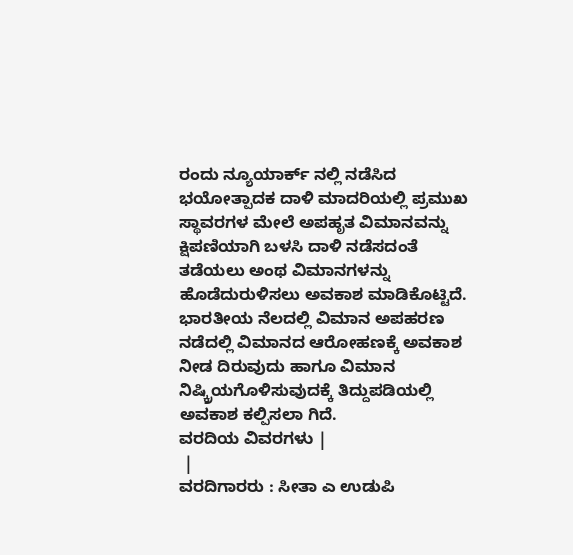ರಂದು ನ್ಯೂಯಾರ್ಕ್ ನಲ್ಲಿ ನಡೆಸಿದ ಭಯೋತ್ಪಾದಕ ದಾಳಿ ಮಾದರಿಯಲ್ಲಿ ಪ್ರಮುಖ ಸ್ಥಾವರಗಳ ಮೇಲೆ ಅಪಹೃತ ವಿಮಾನವನ್ನು ಕ್ಷಿಪಣಿಯಾಗಿ ಬಳಸಿ ದಾಳಿ ನಡೆಸದಂತೆ ತಡೆಯಲು ಅಂಥ ವಿಮಾನಗಳನ್ನು ಹೊಡೆದುರುಳಿಸಲು ಅವಕಾಶ ಮಾಡಿಕೊಟ್ಟಿದೆ.
ಭಾರತೀಯ ನೆಲದಲ್ಲಿ ವಿಮಾನ ಅಪಹರಣ ನಡೆದಲ್ಲಿ ವಿಮಾನದ ಆರೋಹಣಕ್ಕೆ ಅವಕಾಶ ನೀಡ ದಿರುವುದು ಹಾಗೂ ವಿಮಾನ ನಿಷ್ಕ್ರಿಯಗೊಳಿಸುವುದಕ್ಕೆ ತಿದ್ದುಪಡಿಯಲ್ಲಿ ಅವಕಾಶ ಕಲ್ಪಿಸಲಾ ಗಿದೆ.
ವರದಿಯ ವಿವರಗಳು |
 |
ವರದಿಗಾರರು : ಸೀತಾ ಎ ಉಡುಪಿ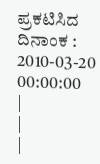ಪ್ರಕಟಿಸಿದ ದಿನಾಂಕ : 2010-03-20 00:00:00
|
|
|